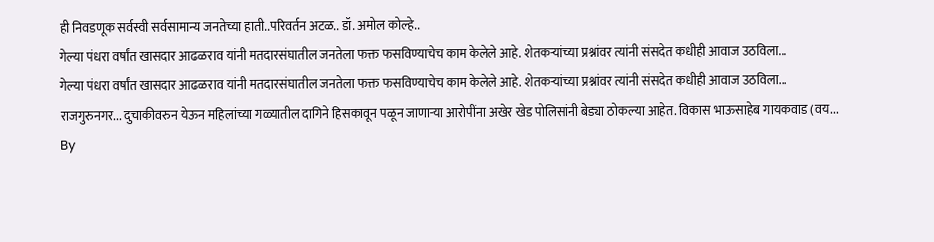ही निवडणूक सर्वस्वी सर्वसामान्य जनतेच्या हाती..परिवर्तन अटळ.. डॉ. अमोल कोल्हे..
गेल्या पंधरा वर्षांत खासदार आढळराव यांनी मतदारसंघातील जनतेला फक्त फसविण्याचेच काम केलेले आहे. शेतकऱ्यांच्या प्रश्नांवर त्यांनी संसदेत कधीही आवाज उठविला...
गेल्या पंधरा वर्षांत खासदार आढळराव यांनी मतदारसंघातील जनतेला फक्त फसविण्याचेच काम केलेले आहे. शेतकऱ्यांच्या प्रश्नांवर त्यांनी संसदेत कधीही आवाज उठविला...
राजगुरुनगर... दुचाकीवरुन येऊन महिलांच्या गळ्यातील दागिने हिसकावून पळून जाणाऱ्या आरोपींना अखेर खेड पोलिसांनी बेड्या ठोकल्या आहेत. विकास भाऊसाहेब गायकवाड (वय...
By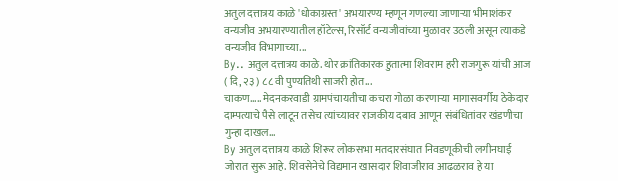अतुल दत्तात्रय काळे 'धोकाग्रस्त' अभयारण्य म्हणून गणल्या जाणाऱ्या भीमाशंकर वन्यजीव अभयारण्यातील हॉटेल्स, रिसॉर्ट वन्यजीवांच्या मुळावर उठली असून त्याकडे वन्यजीव विभागाच्या...
By.. अतुल दत्तात्रय काळे. थोर क्रांतिकारक हुतात्मा शिवराम हरी राजगुरू यांची आज ( दि, २३ ) ८८ वी पुण्यतिथी साजरी होत...
चाकण..... मेदनकरवाडी ग्रामपंचायतीचा कचरा गोळा करणाऱ्या मागासवर्गीय ठेकेदार दाम्पत्याचे पैसे लाटून तसेच त्यांच्यावर राजकीय दबाव आणून संबंधितांवर खंडणीचा गुन्हा दाखल...
By अतुल दत्तात्रय काळे शिरूर लोकसभा मतदारसंघात निवडणूकीची लगीनघाई जोरात सुरू आहे. शिवसेनेचे विद्यमान खासदार शिवाजीराव आढळराव हे या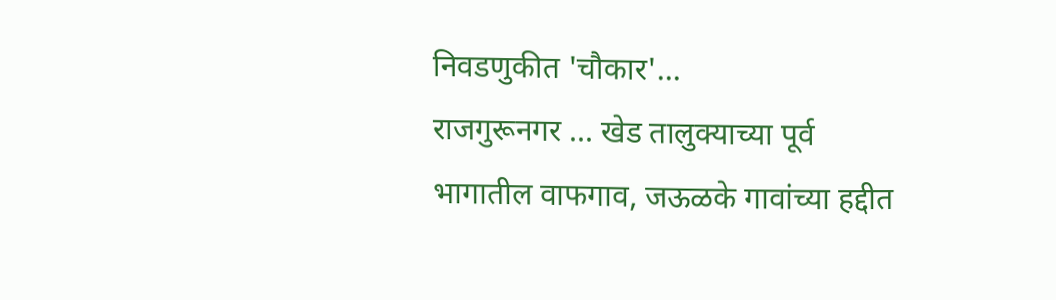निवडणुकीत 'चौकार'...
राजगुरूनगर ... खेड तालुक्याच्या पूर्व भागातील वाफगाव, जऊळके गावांच्या हद्दीत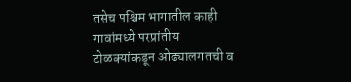तसेच पश्चिम भागातील काही गावांमध्ये परप्रांतीय टोळक्यांकडून ओढ्यालगतची व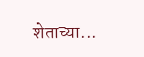शेताच्या...